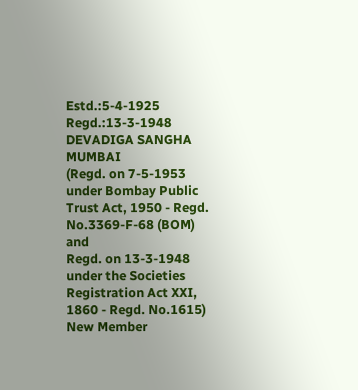Estd.:5-4-1925
Regd.:13-3-1948
DEVADIGA SANGHA MUMBAI
(Regd. on 7-5-1953 under Bombay Public Trust Act, 1950 - Regd. No.3369-F-68 (BOM) and
Regd. on 13-3-1948 under the Societies Registration Act XXI, 1860 - Regd. No.1615)
New Member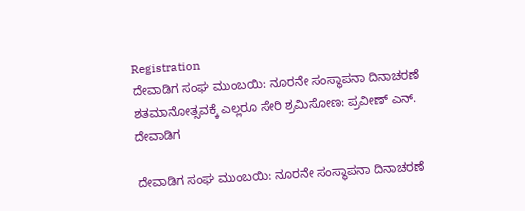Registration
ದೇವಾಡಿಗ ಸಂಘ ಮುಂಬಯಿ: ನೂರನೇ ಸಂಸ್ಥಾಪನಾ ದಿನಾಚರಣೆ ಶತಮಾನೋತ್ಸವಕ್ಕೆ ಎಲ್ಲರೂ ಸೇರಿ ಶ್ರಮಿಸೋಣ: ಪ್ರವೀಣ್ ಎನ್. ದೇವಾಡಿಗ

ದೇವಾಡಿಗ ಸಂಘ ಮುಂಬಯಿ: ನೂರನೇ ಸಂಸ್ಥಾಪನಾ ದಿನಾಚರಣೆ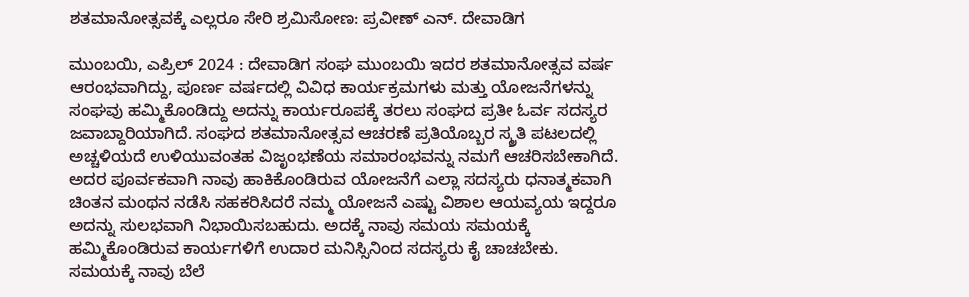ಶತಮಾನೋತ್ಸವಕ್ಕೆ ಎಲ್ಲರೂ ಸೇರಿ ಶ್ರಮಿಸೋಣ: ಪ್ರವೀಣ್ ಎನ್. ದೇವಾಡಿಗ

ಮುಂಬಯಿ, ಎಪ್ರಿಲ್ 2024 : ದೇವಾಡಿಗ ಸಂಘ ಮುಂಬಯಿ ಇದರ ಶತಮಾನೋತ್ಸವ ವರ್ಷ ಆರಂಭವಾಗಿದ್ದು, ಪೂರ್ಣ ವರ್ಷದಲ್ಲಿ ವಿವಿಧ ಕಾರ್ಯಕ್ರಮಗಳು ಮತ್ತು ಯೋಜನೆಗಳನ್ನು ಸಂಘವು ಹಮ್ಮಿಕೊಂಡಿದ್ದು ಅದನ್ನು ಕಾರ್ಯರೂಪಕ್ಕೆ ತರಲು ಸಂಘದ ಪ್ರತೀ ಓರ್ವ ಸದಸ್ಯರ ಜವಾಬ್ದಾರಿಯಾಗಿದೆ. ಸಂಘದ ಶತಮಾನೋತ್ಸವ ಆಚರಣೆ ಪ್ರತಿಯೊಬ್ಬರ ಸ್ಮ್ರತಿ ಪಟಲದಲ್ಲಿ ಅಚ್ಚಳಿಯದೆ ಉಳಿಯುವಂತಹ ವಿಜೃಂಭಣೆಯ ಸಮಾರಂಭವನ್ನು ನಮಗೆ ಆಚರಿಸಬೇಕಾಗಿದೆ. ಅದರ ಪೂರ್ವಕವಾಗಿ ನಾವು ಹಾಕಿಕೊಂಡಿರುವ ಯೋಜನೆಗೆ ಎಲ್ಲಾ ಸದಸ್ಯರು ಧನಾತ್ಮಕವಾಗಿ ಚಿಂತನ ಮಂಥನ ನಡೆಸಿ ಸಹಕರಿಸಿದರೆ ನಮ್ಮ ಯೋಜನೆ ಎಷ್ಟು ವಿಶಾಲ ಆಯವ್ಯಯ ಇದ್ದರೂ ಅದನ್ನು ಸುಲಭವಾಗಿ ನಿಭಾಯಿಸಬಹುದು. ಅದಕ್ಕೆ ನಾವು ಸಮಯ ಸಮಯಕ್ಕೆ ಹಮ್ಮಿಕೊಂಡಿರುವ ಕಾರ್ಯಗಳಿಗೆ ಉದಾರ ಮನಿಸ್ಸಿನಿಂದ ಸದಸ್ಯರು ಕೈ ಚಾಚಬೇಕು. ಸಮಯಕ್ಕೆ ನಾವು ಬೆಲೆ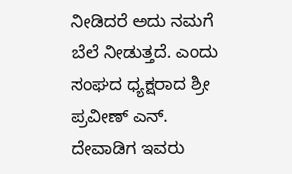ನೀಡಿದರೆ ಅದು ನಮಗೆ ಬೆಲೆ ನೀಡುತ್ತದೆ. ಎಂದು ಸಂಘದ ಧ್ಯಕ್ಷರಾದ ಶ್ರೀ ಪ್ರವೀಣ್ ಎನ್. ದೇವಾಡಿಗ ಇವರು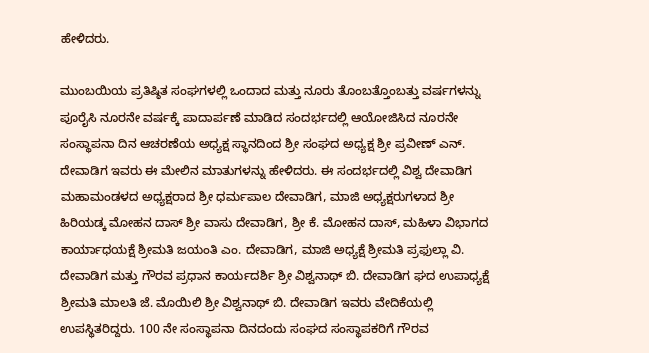ಹೇಳಿದರು.

ಮುಂಬಯಿಯ ಪ್ರತಿಷ್ಠಿತ ಸಂಘಗಳಲ್ಲಿ ಒಂದಾದ ಮತ್ತು ನೂರು ತೊಂಬತ್ತೊಂಬತ್ತು ವರ್ಷಗಳನ್ನು ಪೂರೈಸಿ ನೂರನೇ ವರ್ಷಕ್ಕೆ ಪಾದಾರ್ಪಣೆ ಮಾಡಿದ ಸಂದರ್ಭದಲ್ಲಿ ಆಯೋಜಿಸಿದ ನೂರನೇ ಸಂಸ್ಥಾಪನಾ ದಿನ ಆಚರಣೆಯ ಅಧ್ಯಕ್ಷ ಸ್ಥಾನದಿಂದ ಶ್ರೀ ಸಂಘದ ಅಧ್ಯಕ್ಷ ಶ್ರೀ ಪ್ರವೀಣ್ ಎನ್. ದೇವಾಡಿಗ ಇವರು ಈ ಮೇಲಿನ ಮಾತುಗಳನ್ನು ಹೇಳಿದರು. ಈ ಸಂದರ್ಭದಲ್ಲಿ ವಿಶ್ವ ದೇವಾಡಿಗ ಮಹಾಮಂಡಳದ ಅಧ್ಯಕ್ಷರಾದ ಶ್ರೀ ಧರ್ಮಪಾಲ ದೇವಾಡಿಗ, ಮಾಜಿ ಅಧ್ಯಕ್ಷರುಗಳಾದ ಶ್ರೀ ಹಿರಿಯಡ್ಕ ಮೋಹನ ದಾಸ್ ಶ್ರೀ ವಾಸು ದೇವಾಡಿಗ, ಶ್ರೀ ಕೆ. ಮೋಹನ ದಾಸ್, ಮಹಿಳಾ ವಿಭಾಗದ ಕಾರ್ಯಾಧಯಕ್ಷೆ ಶ್ರೀಮತಿ ಜಯಂತಿ ಎಂ. ದೇವಾಡಿಗ, ಮಾಜಿ ಅಧ್ಯಕ್ಷೆ ಶ್ರೀಮತಿ ಪ್ರಫುಲ್ಲಾ ವಿ. ದೇವಾಡಿಗ ಮತ್ತು ಗೌರವ ಪ್ರಧಾನ ಕಾರ್ಯದರ್ಶಿ ಶ್ರೀ ವಿಶ್ವನಾಥ್ ಬಿ. ದೇವಾಡಿಗ ಘದ ಉಪಾಧ್ಯಕ್ಷೆ ಶ್ರೀಮತಿ ಮಾಲತಿ ಜೆ. ಮೊಯಿಲಿ ಶ್ರೀ ವಿಶ್ವನಾಥ್ ಬಿ. ದೇವಾಡಿಗ ಇವರು ವೇದಿಕೆಯಲ್ಲಿ ಉಪಸ್ಥಿತರಿದ್ದರು. 100 ನೇ ಸಂಸ್ಥಾಪನಾ ದಿನದಂದು ಸಂಘದ ಸಂಸ್ಥಾಪಕರಿಗೆ ಗೌರವ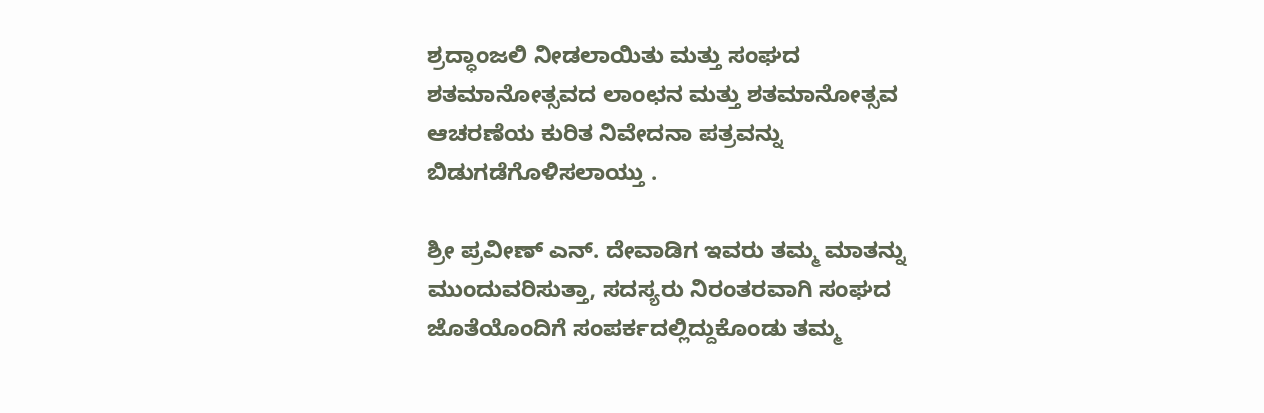ಶ್ರದ್ಧಾಂಜಲಿ ನೀಡಲಾಯಿತು ಮತ್ತು ಸಂಘದ ಶತಮಾನೋತ್ಸವದ ಲಾಂಛನ ಮತ್ತು ಶತಮಾನೋತ್ಸವ ಆಚರಣೆಯ ಕುರಿತ ನಿವೇದನಾ ಪತ್ರವನ್ನು ಬಿಡುಗಡೆಗೊಳಿಸಲಾಯ್ತು .

ಶ್ರೀ ಪ್ರವೀಣ್ ಎನ್. ದೇವಾಡಿಗ ಇವರು ತಮ್ಮ ಮಾತನ್ನು ಮುಂದುವರಿಸುತ್ತಾ, ಸದಸ್ಯರು ನಿರಂತರವಾಗಿ ಸಂಘದ ಜೊತೆಯೊಂದಿಗೆ ಸಂಪರ್ಕದಲ್ಲಿದ್ದುಕೊಂಡು ತಮ್ಮ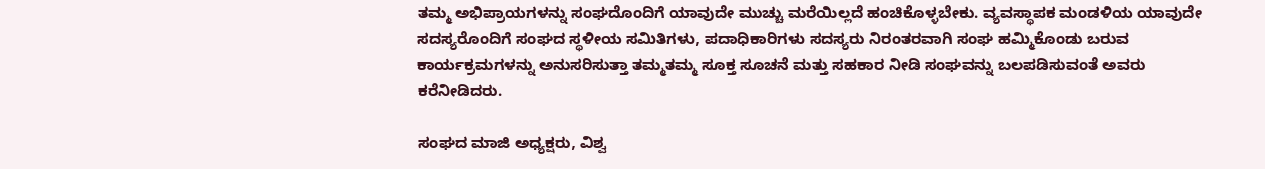ತಮ್ಮ ಅಭಿಪ್ರಾಯಗಳನ್ನು ಸಂಘದೊಂದಿಗೆ ಯಾವುದೇ ಮುಚ್ಚು ಮರೆಯಿಲ್ಲದೆ ಹಂಚಿಕೊಳ್ಳಬೇಕು. ವ್ಯವಸ್ಥಾಪಕ ಮಂಡಳಿಯ ಯಾವುದೇ ಸದಸ್ಯರೊಂದಿಗೆ ಸಂಘದ ಸ್ಥಳೀಯ ಸಮಿತಿಗಳು, ಪದಾಧಿಕಾರಿಗಳು ಸದಸ್ಯರು ನಿರಂತರವಾಗಿ ಸಂಘ ಹಮ್ಮಿಕೊಂಡು ಬರುವ ಕಾರ್ಯಕ್ರಮಗಳನ್ನು ಅನುಸರಿಸುತ್ತಾ ತಮ್ಮತಮ್ಮ ಸೂಕ್ತ ಸೂಚನೆ ಮತ್ತು ಸಹಕಾರ ನೀಡಿ ಸಂಘವನ್ನು ಬಲಪಡಿಸುವಂತೆ ಅವರು ಕರೆನೀಡಿದರು.

ಸಂಘದ ಮಾಜಿ ಅಧ್ಯಕ್ಷರು, ವಿಶ್ವ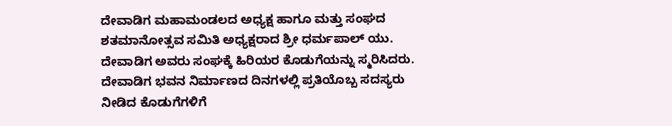ದೇವಾಡಿಗ ಮಹಾಮಂಡಲದ ಅಧ್ಯಕ್ಷ ಹಾಗೂ ಮತ್ತು ಸಂಘದ ಶತಮಾನೋತ್ಸವ ಸಮಿತಿ ಅಧ್ಯಕ್ಷರಾದ ಶ್ರೀ ಧರ್ಮಪಾಲ್ ಯು. ದೇವಾಡಿಗ ಅವರು ಸಂಘಕ್ಕೆ ಹಿರಿಯರ ಕೊಡುಗೆಯನ್ನು ಸ್ಮರಿಸಿದರು. ದೇವಾಡಿಗ ಭವನ ನಿರ್ಮಾಣದ ದಿನಗಳಲ್ಲಿ ಪ್ರತಿಯೊಬ್ಬ ಸದಸ್ಯರು ನೀಡಿದ ಕೊಡುಗೆಗಳಿಗೆ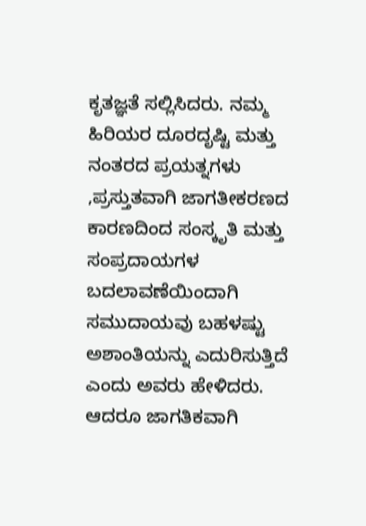ಕೃತಜ್ಞತೆ ಸಲ್ಲಿಸಿದರು. ನಮ್ಮ ಹಿರಿಯರ ದೂರದೃಷ್ಟಿ ಮತ್ತು ನಂತರದ ಪ್ರಯತ್ನಗಳು ,ಪ್ರಸ್ತುತವಾಗಿ ಜಾಗತೀಕರಣದ ಕಾರಣದಿಂದ ಸಂಸ್ಕೃತಿ ಮತ್ತು ಸಂಪ್ರದಾಯಗಳ ಬದಲಾವಣೆಯಿಂದಾಗಿ ಸಮುದಾಯವು ಬಹಳಷ್ಟು ಅಶಾಂತಿಯನ್ನು ಎದುರಿಸುತ್ತಿದೆ ಎಂದು ಅವರು ಹೇಳಿದರು. ಆದರೂ ಜಾಗತಿಕವಾಗಿ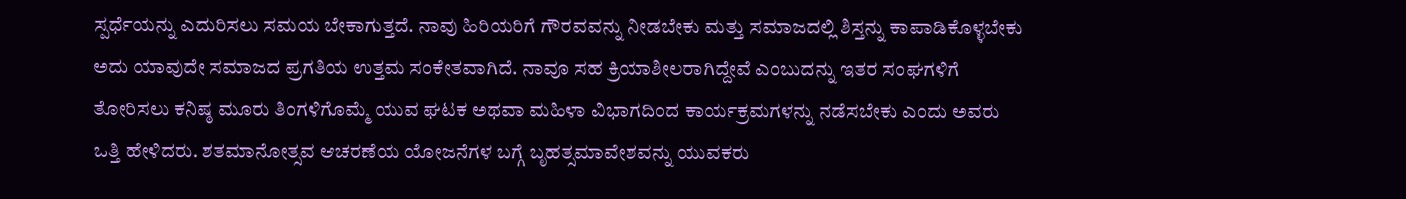ಸ್ಪರ್ಧೆಯನ್ನು ಎದುರಿಸಲು ಸಮಯ ಬೇಕಾಗುತ್ತದೆ. ನಾವು ಹಿರಿಯರಿಗೆ ಗೌರವವನ್ನು ನೀಡಬೇಕು ಮತ್ತು ಸಮಾಜದಲ್ಲಿ ಶಿಸ್ತನ್ನು ಕಾಪಾಡಿಕೊಳ್ಳಬೇಕು ಅದು ಯಾವುದೇ ಸಮಾಜದ ಪ್ರಗತಿಯ ಉತ್ತಮ ಸಂಕೇತವಾಗಿದೆ. ನಾವೂ ಸಹ ಕ್ರಿಯಾಶೀಲರಾಗಿದ್ದೇವೆ ಎಂಬುದನ್ನು ಇತರ ಸಂಘಗಳಿಗೆ ತೋರಿಸಲು ಕನಿಷ್ಠ ಮೂರು ತಿಂಗಳಿಗೊಮ್ಮೆ ಯುವ ಘಟಕ ಅಥವಾ ಮಹಿಳಾ ವಿಭಾಗದಿಂದ ಕಾರ್ಯಕ್ರಮಗಳನ್ನು ನಡೆಸಬೇಕು ಎಂದು ಅವರು ಒತ್ತಿ ಹೇಳಿದರು. ಶತಮಾನೋತ್ಸವ ಆಚರಣೆಯ ಯೋಜನೆಗಳ ಬಗ್ಗೆ ಬೃಹತ್ಸಮಾವೇಶವನ್ನು ಯುವಕರು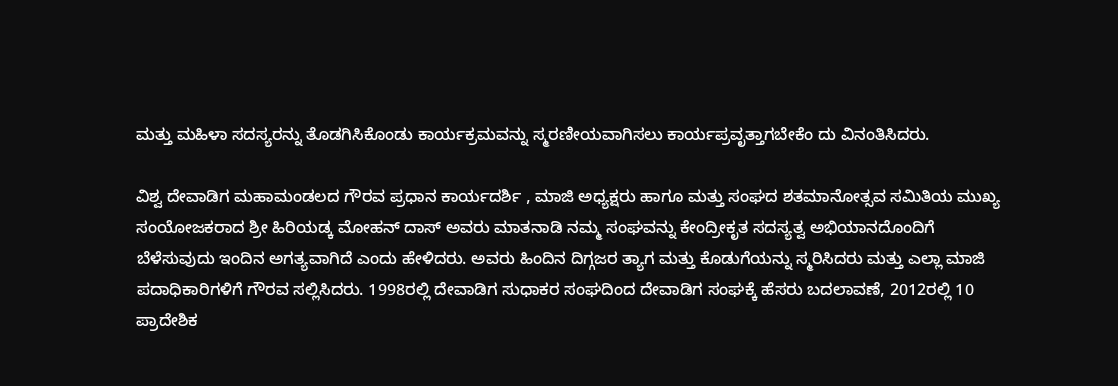ಮತ್ತು ಮಹಿಳಾ ಸದಸ್ಯರನ್ನು ತೊಡಗಿಸಿಕೊಂಡು ಕಾರ್ಯಕ್ರಮವನ್ನು ಸ್ಮರಣೀಯವಾಗಿಸಲು ಕಾರ್ಯಪ್ರವೃತ್ತಾಗಬೇಕೆಂ ದು ವಿನಂತಿಸಿದರು.

ವಿಶ್ವ ದೇವಾಡಿಗ ಮಹಾಮಂಡಲದ ಗೌರವ ಪ್ರಧಾನ ಕಾರ್ಯದರ್ಶಿ , ಮಾಜಿ ಅಧ್ಯಕ್ಷರು ಹಾಗೂ ಮತ್ತು ಸಂಘದ ಶತಮಾನೋತ್ಸವ ಸಮಿತಿಯ ಮುಖ್ಯ ಸಂಯೋಜಕರಾದ ಶ್ರೀ ಹಿರಿಯಡ್ಕ ಮೋಹನ್ ದಾಸ್ ಅವರು ಮಾತನಾಡಿ ನಮ್ಮ ಸಂಘವನ್ನು ಕೇಂದ್ರೀಕೃತ ಸದಸ್ಯತ್ವ ಅಭಿಯಾನದೊಂದಿಗೆ ಬೆಳೆಸುವುದು ಇಂದಿನ ಅಗತ್ಯವಾಗಿದೆ ಎಂದು ಹೇಳಿದರು. ಅವರು ಹಿಂದಿನ ದಿಗ್ಗಜರ ತ್ಯಾಗ ಮತ್ತು ಕೊಡುಗೆಯನ್ನು ಸ್ಮರಿಸಿದರು ಮತ್ತು ಎಲ್ಲಾ ಮಾಜಿ ಪದಾಧಿಕಾರಿಗಳಿಗೆ ಗೌರವ ಸಲ್ಲಿಸಿದರು. 1998ರಲ್ಲಿ ದೇವಾಡಿಗ ಸುಧಾಕರ ಸಂಘದಿಂದ ದೇವಾಡಿಗ ಸಂಘಕ್ಕೆ ಹೆಸರು ಬದಲಾವಣೆ, 2012ರಲ್ಲಿ 10 ಪ್ರಾದೇಶಿಕ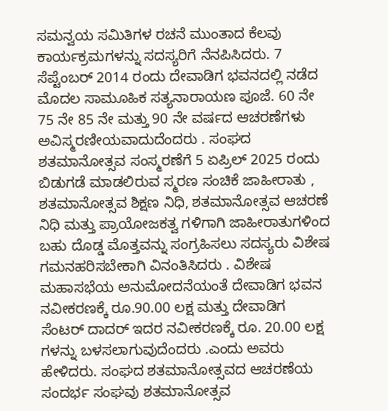ಸಮನ್ವಯ ಸಮಿತಿಗಳ ರಚನೆ ಮುಂತಾದ ಕೆಲವು ಕಾರ್ಯಕ್ರಮಗಳನ್ನು ಸದಸ್ಯರಿಗೆ ನೆನಪಿಸಿದರು. 7 ಸೆಪ್ಟೆಂಬರ್ 2014 ರಂದು ದೇವಾಡಿಗ ಭವನದಲ್ಲಿ ನಡೆದ ಮೊದಲ ಸಾಮೂಹಿಕ ಸತ್ಯನಾರಾಯಣ ಪೂಜೆ. 60 ನೇ 75 ನೇ 85 ನೇ ಮತ್ತು 90 ನೇ ವರ್ಷದ ಆಚರಣೆಗಳು ಅವಿಸ್ಮರಣೀಯವಾದುದೆಂದರು . ಸಂಘದ ಶತಮಾನೋತ್ಸವ ಸಂಸ್ಮರಣೆಗೆ 5 ಏಪ್ರಿಲ್ 2025 ರಂದು ಬಿಡುಗಡೆ ಮಾಡಲಿರುವ ಸ್ಮರಣ ಸಂಚಿಕೆ ಜಾಹೀರಾತು , ಶತಮಾನೋತ್ಸವ ಶಿಕ್ಷಣ ನಿಧಿ, ಶತಮಾನೋತ್ಸವ ಆಚರಣೆ ನಿಧಿ ಮತ್ತು ಪ್ರಾಯೋಜಕತ್ವ ಗಳಿಗಾಗಿ ಜಾಹೀರಾತುಗಳಿಂದ ಬಹು ದೊಡ್ಡ ಮೊತ್ತವನ್ನು ಸಂಗ್ರಹಿಸಲು ಸದಸ್ಯರು ವಿಶೇಷ ಗಮನಹರಿಸಬೇಕಾಗಿ ವಿನಂತಿಸಿದರು . ವಿಶೇಷ ಮಹಾಸಭೆಯ ಅನುಮೋದನೆಯಂತೆ ದೇವಾಡಿಗ ಭವನ ನವೀಕರಣಕ್ಕೆ ರೂ.90.00 ಲಕ್ಷ ಮತ್ತು ದೇವಾಡಿಗ ಸೆಂಟರ್ ದಾದರ್ ಇದರ ನವೀಕರಣಕ್ಕೆ ರೂ. 20.00 ಲಕ್ಷ ಗಳನ್ನು ಬಳಸಲಾಗುವುದೆಂದರು .ಎಂದು ಅವರು ಹೇಳಿದರು. ಸಂಘದ ಶತಮಾನೋತ್ಸವದ ಆಚರಣೆಯ ಸಂದರ್ಭ ಸಂಘವು ಶತಮಾನೋತ್ಸವ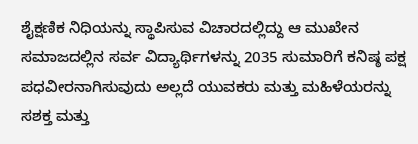ಶೈಕ್ಷಣಿಕ ನಿಧಿಯನ್ನು ಸ್ಥಾಪಿಸುವ ವಿಚಾರದಲ್ಲಿದ್ದು ಆ ಮುಖೇನ ಸಮಾಜದಲ್ಲಿನ ಸರ್ವ ವಿದ್ಯಾರ್ಥಿಗಳನ್ನು 2035 ಸುಮಾರಿಗೆ ಕನಿಷ್ಠ ಪಕ್ಷ ಪಧವೀರನಾಗಿಸುವುದು ಅಲ್ಲದೆ ಯುವಕರು ಮತ್ತು ಮಹಿಳೆಯರನ್ನು ಸಶಕ್ತ ಮತ್ತು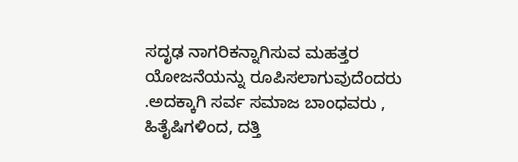ಸದೃಢ ನಾಗರಿಕನ್ನಾಗಿಸುವ ಮಹತ್ತರ ಯೋಜನೆಯನ್ನು ರೂಪಿಸಲಾಗುವುದೆಂದರು .ಅದಕ್ಕಾಗಿ ಸರ್ವ ಸಮಾಜ ಬಾಂಧವರು , ಹಿತೈಷಿಗಳಿಂದ, ದತ್ತಿ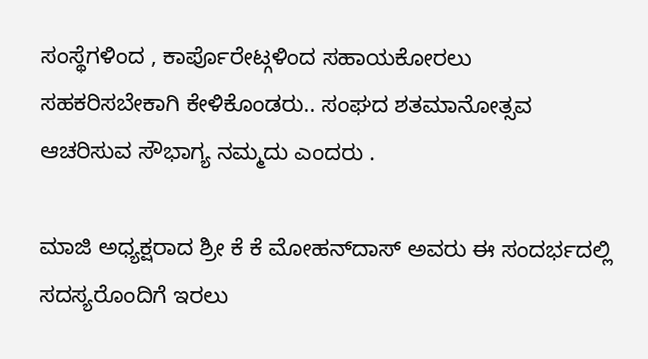ಸಂಸ್ಥೆಗಳಿಂದ , ಕಾರ್ಪೊರೇಟ್ಗಳಿಂದ ಸಹಾಯಕೋರಲು ಸಹಕರಿಸಬೇಕಾಗಿ ಕೇಳಿಕೊಂಡರು.. ಸಂಘದ ಶತಮಾನೋತ್ಸವ ಆಚರಿಸುವ ಸೌಭಾಗ್ಯ ನಮ್ಮದು ಎಂದರು .

ಮಾಜಿ ಅಧ್ಯಕ್ಷರಾದ ಶ್ರೀ ಕೆ ಕೆ ಮೋಹನ್‌ದಾಸ್ ಅವರು ಈ ಸಂದರ್ಭದಲ್ಲಿ ಸದಸ್ಯರೊಂದಿಗೆ ಇರಲು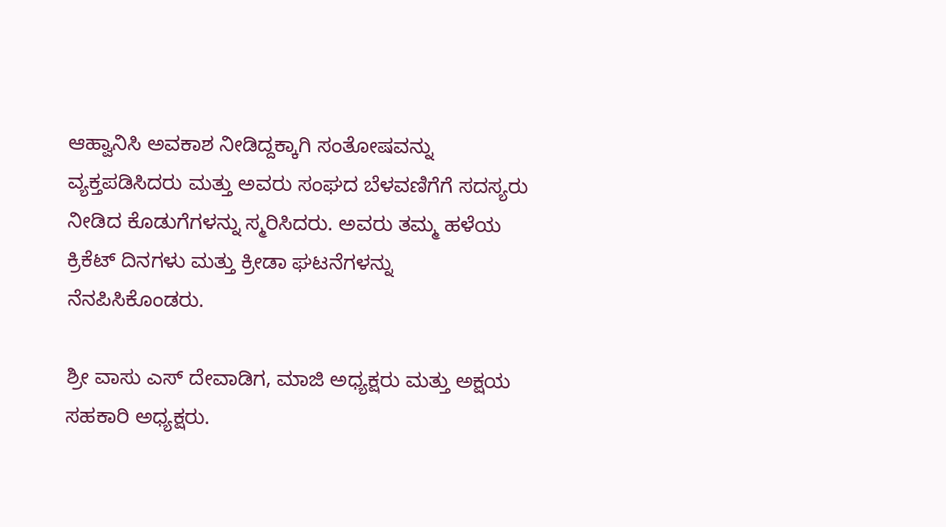ಆಹ್ವಾನಿಸಿ ಅವಕಾಶ ನೀಡಿದ್ದಕ್ಕಾಗಿ ಸಂತೋಷವನ್ನು ವ್ಯಕ್ತಪಡಿಸಿದರು ಮತ್ತು ಅವರು ಸಂಘದ ಬೆಳವಣಿಗೆಗೆ ಸದಸ್ಯರು ನೀಡಿದ ಕೊಡುಗೆಗಳನ್ನು ಸ್ಮರಿಸಿದರು. ಅವರು ತಮ್ಮ ಹಳೆಯ ಕ್ರಿಕೆಟ್ ದಿನಗಳು ಮತ್ತು ಕ್ರೀಡಾ ಘಟನೆಗಳನ್ನು ನೆನಪಿಸಿಕೊಂಡರು.

ಶ್ರೀ ವಾಸು ಎಸ್ ದೇವಾಡಿಗ, ಮಾಜಿ ಅಧ್ಯಕ್ಷರು ಮತ್ತು ಅಕ್ಷಯ ಸಹಕಾರಿ ಅಧ್ಯಕ್ಷರು.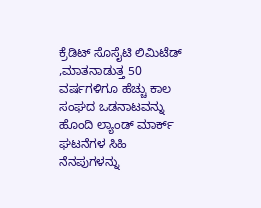ಕ್ರೆಡಿಟ್ ಸೊಸೈಟಿ ಲಿಮಿಟೆಡ್ ,ಮಾತನಾಡುತ್ತ 50 ವರ್ಷಗಳಿಗೂ ಹೆಚ್ಚು ಕಾಲ ಸಂಘದ ಒಡನಾಟವನ್ನು ಹೊಂದಿ ಲ್ಯಾಂಡ್ ಮಾರ್ಕ್ ಘಟನೆಗಳ ಸಿಹಿ ನೆನಪುಗಳನ್ನು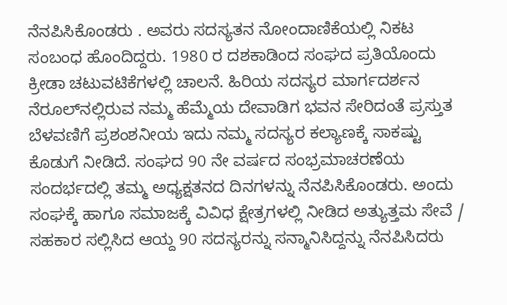ನೆನಪಿಸಿಕೊಂಡರು . ಅವರು ಸದಸ್ಯತನ ನೋಂದಾಣಿಕೆಯಲ್ಲಿ ನಿಕಟ ಸಂಬಂಧ ಹೊಂದಿದ್ದರು. 1980 ರ ದಶಕಾಡಿಂದ ಸಂಘದ ಪ್ರತಿಯೊಂದು ಕ್ರೀಡಾ ಚಟುವಟಿಕೆಗಳಲ್ಲಿ ಚಾಲನೆ. ಹಿರಿಯ ಸದಸ್ಯರ ಮಾರ್ಗದರ್ಶನ ನೆರೂಲ್‌ನಲ್ಲಿರುವ ನಮ್ಮ ಹೆಮ್ಮೆಯ ದೇವಾಡಿಗ ಭವನ ಸೇರಿದಂತೆ ಪ್ರಸ್ತುತ ಬೆಳವಣಿಗೆ ಪ್ರಶಂಶನೀಯ ಇದು ನಮ್ಮ ಸದಸ್ಯರ ಕಲ್ಯಾಣಕ್ಕೆ ಸಾಕಷ್ಟು ಕೊಡುಗೆ ನೀಡಿದೆ. ಸಂಘದ 90 ನೇ ವರ್ಷದ ಸಂಭ್ರಮಾಚರಣೆಯ ಸಂದರ್ಭದಲ್ಲಿ ತಮ್ಮ ಅಧ್ಯಕ್ಷತನದ ದಿನಗಳನ್ನು ನೆನಪಿಸಿಕೊಂಡರು. ಅಂದು ಸಂಘಕ್ಕೆ ಹಾಗೂ ಸಮಾಜಕ್ಕೆ ವಿವಿಧ ಕ್ಷೇತ್ರಗಳಲ್ಲಿ ನೀಡಿದ ಅತ್ಯುತ್ತಮ ಸೇವೆ / ಸಹಕಾರ ಸಲ್ಲಿಸಿದ ಆಯ್ದ 90 ಸದಸ್ಯರನ್ನು ಸನ್ಮಾನಿಸಿದ್ದನ್ನು ನೆನಪಿಸಿದರು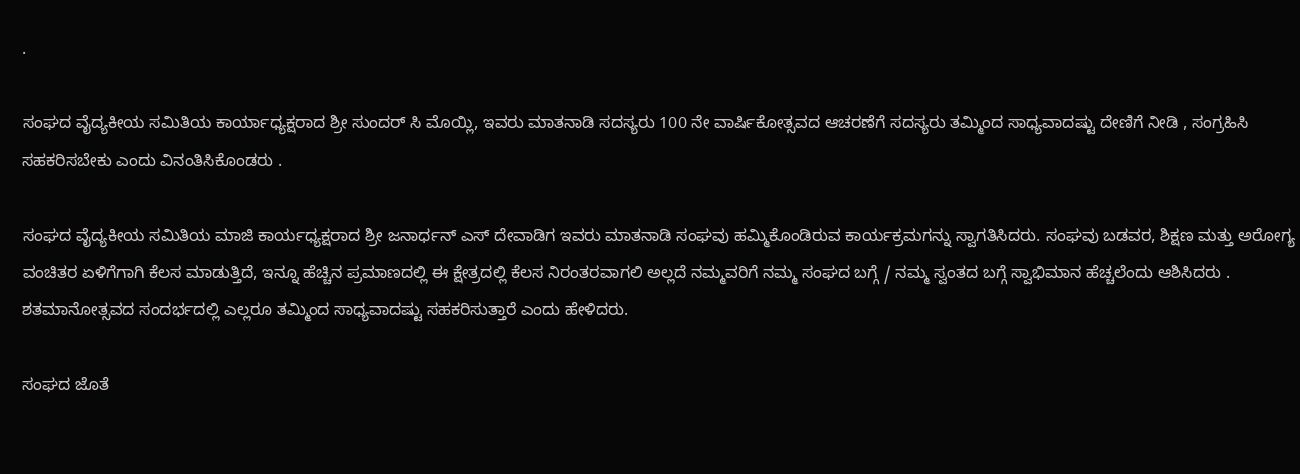.

ಸಂಘದ ವೈದ್ಯಕೀಯ ಸಮಿತಿಯ ಕಾರ್ಯಾಧ್ಯಕ್ಷರಾದ ಶ್ರೀ ಸುಂದರ್ ಸಿ ಮೊಯ್ಲಿ, ಇವರು ಮಾತನಾಡಿ ಸದಸ್ಯರು 100 ನೇ ವಾರ್ಷಿಕೋತ್ಸವದ ಆಚರಣೆಗೆ ಸದಸ್ಯರು ತಮ್ಮಿಂದ ಸಾಧ್ಯವಾದಷ್ಟು ದೇಣಿಗೆ ನೀಡಿ , ಸಂಗ್ರಹಿಸಿ ಸಹಕರಿಸಬೇಕು ಎಂದು ವಿನಂತಿಸಿಕೊಂಡರು .

ಸಂಘದ ವೈದ್ಯಕೀಯ ಸಮಿತಿಯ ಮಾಜಿ ಕಾರ್ಯಧ್ಯಕ್ಷರಾದ ಶ್ರೀ ಜನಾರ್ಧನ್ ಎಸ್ ದೇವಾಡಿಗ ಇವರು ಮಾತನಾಡಿ ಸಂಘವು ಹಮ್ಮಿಕೊಂಡಿರುವ ಕಾರ್ಯಕ್ರಮಗನ್ನು ಸ್ವಾಗತಿಸಿದರು. ಸಂಘವು ಬಡವರ, ಶಿಕ್ಷಣ ಮತ್ತು ಅರೋಗ್ಯ ವಂಚಿತರ ಏಳಿಗೆಗಾಗಿ ಕೆಲಸ ಮಾಡುತ್ತಿದೆ, ಇನ್ನೂ ಹೆಚ್ಚಿನ ಪ್ರಮಾಣದಲ್ಲಿ ಈ ಕ್ಷೇತ್ರದಲ್ಲಿ ಕೆಲಸ ನಿರಂತರವಾಗಲಿ ಅಲ್ಲದೆ ನಮ್ಮವರಿಗೆ ನಮ್ಮ ಸಂಘದ ಬಗ್ಗೆ / ನಮ್ಮ ಸ್ವಂತದ ಬಗ್ಗೆ ಸ್ವಾಭಿಮಾನ ಹೆಚ್ಚಲೆಂದು ಆಶಿಸಿದರು . ಶತಮಾನೋತ್ಸವದ ಸಂದರ್ಭದಲ್ಲಿ ಎಲ್ಲರೂ ತಮ್ಮಿಂದ ಸಾಧ್ಯವಾದಷ್ಟು ಸಹಕರಿಸುತ್ತಾರೆ ಎಂದು ಹೇಳಿದರು.

ಸಂಘದ ಜೊತೆ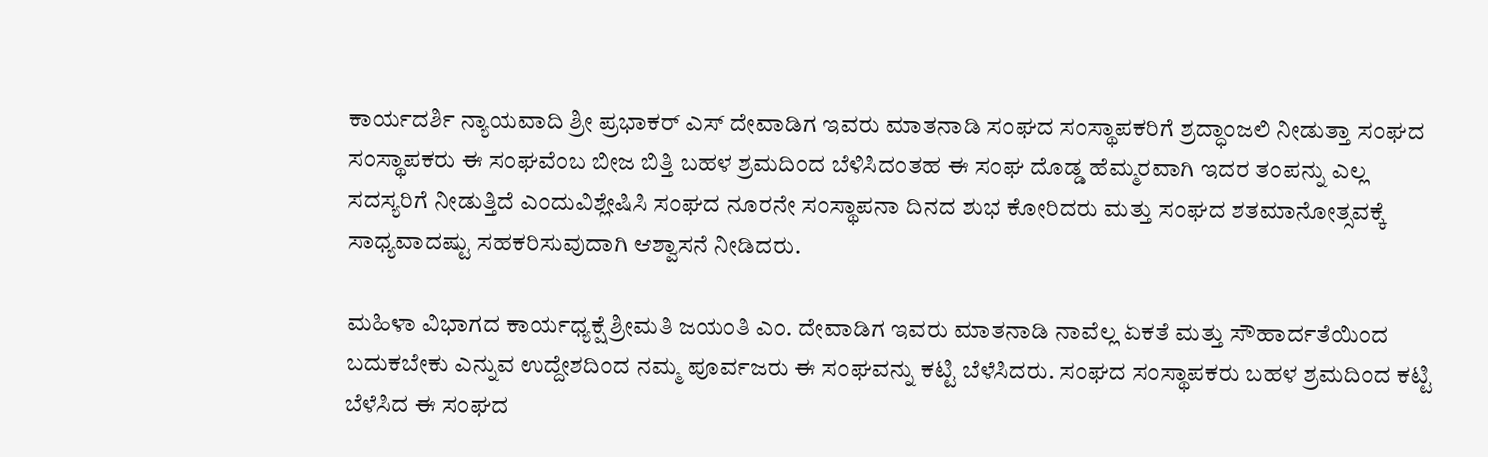ಕಾರ್ಯದರ್ಶಿ ನ್ಯಾಯವಾದಿ ಶ್ರೀ ಪ್ರಭಾಕರ್ ಎಸ್ ದೇವಾಡಿಗ ಇವರು ಮಾತನಾಡಿ ಸಂಘದ ಸಂಸ್ಥಾಪಕರಿಗೆ ಶ್ರದ್ಧಾಂಜಲಿ ನೀಡುತ್ತಾ ಸಂಘದ ಸಂಸ್ಥಾಪಕರು ಈ ಸಂಘವೆಂಬ ಬೀಜ ಬಿತ್ತಿ ಬಹಳ ಶ್ರಮದಿಂದ ಬೆಳಿಸಿದಂತಹ ಈ ಸಂಘ ದೊಡ್ಡ ಹೆಮ್ಮರವಾಗಿ ಇದರ ತಂಪನ್ನು ಎಲ್ಲ ಸದಸ್ಯರಿಗೆ ನೀಡುತ್ತಿದೆ ಎಂದುವಿಶ್ಲೇಷಿಸಿ ಸಂಘದ ನೂರನೇ ಸಂಸ್ಥಾಪನಾ ದಿನದ ಶುಭ ಕೋರಿದರು ಮತ್ತು ಸಂಘದ ಶತಮಾನೋತ್ಸವಕ್ಕೆ ಸಾಧ್ಯವಾದಷ್ಟು ಸಹಕರಿಸುವುದಾಗಿ ಆಶ್ವಾಸನೆ ನೀಡಿದರು.

ಮಹಿಳಾ ವಿಭಾಗದ ಕಾರ್ಯಧ್ಯಕ್ಷೆ ಶ್ರೀಮತಿ ಜಯಂತಿ ಎಂ. ದೇವಾಡಿಗ ಇವರು ಮಾತನಾಡಿ ನಾವೆಲ್ಲ ಏಕತೆ ಮತ್ತು ಸೌಹಾರ್ದತೆಯಿಂದ ಬದುಕಬೇಕು ಎನ್ನುವ ಉದ್ದೇಶದಿಂದ ನಮ್ಮ ಪೂರ್ವಜರು ಈ ಸಂಘವನ್ನು ಕಟ್ಟಿ ಬೆಳೆಸಿದರು. ಸಂಘದ ಸಂಸ್ಥಾಪಕರು ಬಹಳ ಶ್ರಮದಿಂದ ಕಟ್ಟಿ ಬೆಳೆಸಿದ ಈ ಸಂಘದ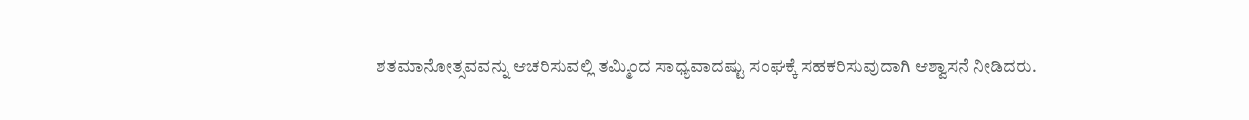ಶತಮಾನೋತ್ಸವವನ್ನು ಆಚರಿಸುವಲ್ಲಿ ತಮ್ಮಿಂದ ಸಾಧ್ಯವಾದಷ್ಟು ಸಂಘಕ್ಕೆ ಸಹಕರಿಸುವುದಾಗಿ ಆಶ್ವಾಸನೆ ನೀಡಿದರು.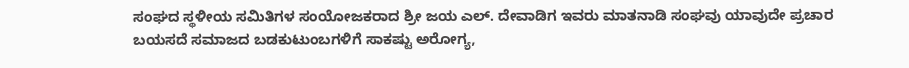ಸಂಘದ ಸ್ಥಳೀಯ ಸಮಿತಿಗಳ ಸಂಯೋಜಕರಾದ ಶ್ರೀ ಜಯ ಎಲ್. ದೇವಾಡಿಗ ಇವರು ಮಾತನಾಡಿ ಸಂಘವು ಯಾವುದೇ ಪ್ರಚಾರ ಬಯಸದೆ ಸಮಾಜದ ಬಡಕುಟುಂಬಗಳಿಗೆ ಸಾಕಷ್ಟು ಅರೋಗ್ಯ,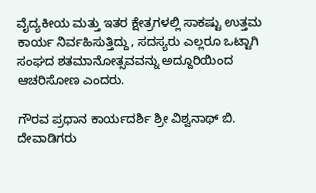ವೈದ್ಯಕೀಯ ಮತ್ತು ಇತರ ಕ್ಷೇತ್ರಗಳಲ್ಲಿ ಸಾಕಷ್ಟು ಉತ್ತಮ ಕಾರ್ಯ ನಿರ್ವಹಿಸುತ್ತಿದ್ದು, ಸದಸ್ಯರು ಎಲ್ಲರೂ ಒಟ್ಟಾಗಿ ಸಂಘದ ಶತಮಾನೋತ್ಸವವನ್ನು ಅದ್ದೂರಿಯಿಂದ ಆಚರಿಸೋಣ ಎಂದರು.

ಗೌರವ ಪ್ರಧಾನ ಕಾರ್ಯದರ್ಶಿ ಶ್ರೀ ವಿಶ್ವನಾಥ್ ಬಿ. ದೇವಾಡಿಗರು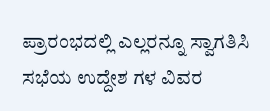ಪ್ರಾರಂಭದಲ್ಲಿ ಎಲ್ಲರನ್ನೂ ಸ್ವಾಗತಿಸಿ ಸಭೆಯ ಉದ್ದೇಶ ಗಳ ವಿವರ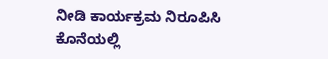ನೀಡಿ ಕಾರ್ಯಕ್ರಮ ನಿರೂಪಿಸಿ ಕೊನೆಯಲ್ಲಿ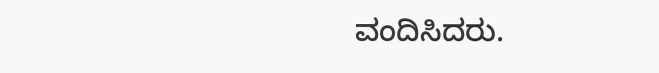ವಂದಿಸಿದರು.